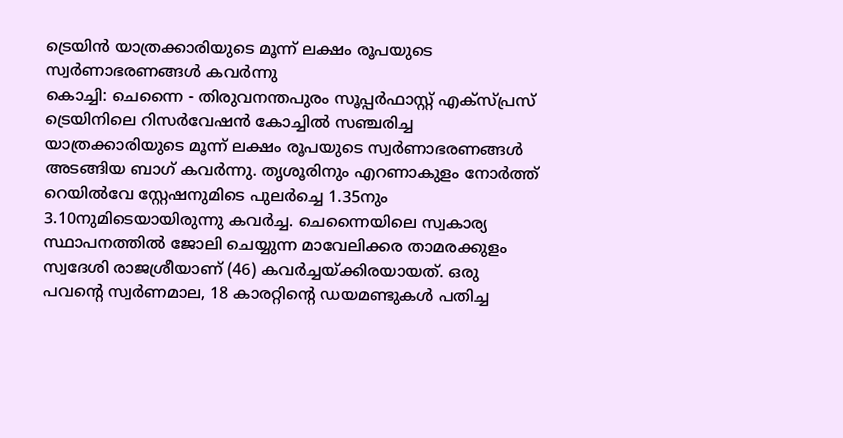ട്രെയിൻ യാത്രക്കാരിയുടെ മൂന്ന് ലക്ഷം രൂപയുടെ സ്വർണാഭരണങ്ങൾ കവർന്നു
കൊച്ചി: ചെന്നൈ - തിരുവനന്തപുരം സൂപ്പർഫാസ്റ്റ് എക്സ്പ്രസ് ട്രെയിനിലെ റിസർവേഷൻ കോച്ചിൽ സഞ്ചരിച്ച യാത്രക്കാരിയുടെ മൂന്ന് ലക്ഷം രൂപയുടെ സ്വർണാഭരണങ്ങൾ അടങ്ങിയ ബാഗ് കവർന്നു. തൃശൂരിനും എറണാകുളം നോർത്ത് റെയിൽവേ സ്റ്റേഷനുമിടെ പുലർച്ചെ 1.35നും 3.10നുമിടെയായിരുന്നു കവർച്ച. ചെന്നൈയിലെ സ്വകാര്യ സ്ഥാപനത്തിൽ ജോലി ചെയ്യുന്ന മാവേലിക്കര താമരക്കുളം സ്വദേശി രാജശ്രീയാണ് (46) കവർച്ചയ്ക്കിരയായത്. ഒരു പവന്റെ സ്വർണമാല, 18 കാരറ്റിന്റെ ഡയമണ്ടുകൾ പതിച്ച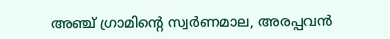അഞ്ച് ഗ്രാമിന്റെ സ്വർണമാല, അരപ്പവൻ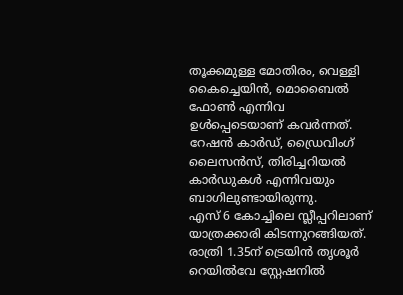തൂക്കമുള്ള മോതിരം, വെള്ളി കൈച്ചെയിൻ, മൊബൈൽ ഫോൺ എന്നിവ ഉൾപ്പെടെയാണ് കവർന്നത്. റേഷൻ കാർഡ്, ഡ്രൈവിംഗ് ലൈസൻസ്, തിരിച്ചറിയൽ കാർഡുകൾ എന്നിവയും ബാഗിലുണ്ടായിരുന്നു.
എസ് 6 കോച്ചിലെ സ്ലീപ്പറിലാണ് യാത്രക്കാരി കിടന്നുറങ്ങിയത്. രാത്രി 1.35ന് ട്രെയിൻ തൃശൂർ റെയിൽവേ സ്റ്റേഷനിൽ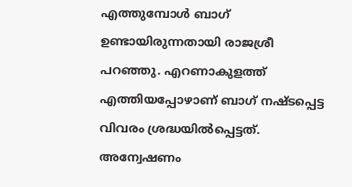എത്തുമ്പോൾ ബാഗ് ഉണ്ടായിരുന്നതായി രാജശ്രീ പറഞ്ഞു. എറണാകുളത്ത് എത്തിയപ്പോഴാണ് ബാഗ് നഷ്ടപ്പെട്ട വിവരം ശ്രദ്ധയിൽപ്പെട്ടത്. അന്വേഷണം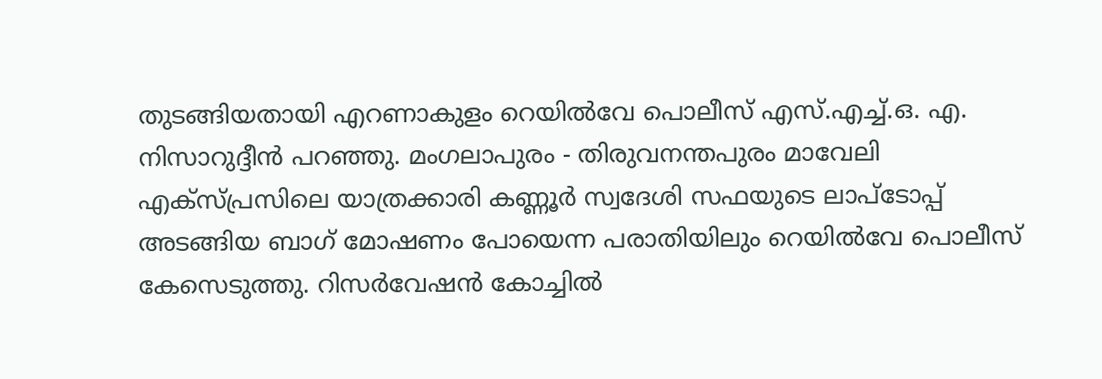തുടങ്ങിയതായി എറണാകുളം റെയിൽവേ പൊലീസ് എസ്.എച്ച്.ഒ. എ. നിസാറുദ്ദീൻ പറഞ്ഞു. മംഗലാപുരം - തിരുവനന്തപുരം മാവേലി എക്സ്പ്രസിലെ യാത്രക്കാരി കണ്ണൂർ സ്വദേശി സഫയുടെ ലാപ്ടോപ്പ് അടങ്ങിയ ബാഗ് മോഷണം പോയെന്ന പരാതിയിലും റെയിൽവേ പൊലീസ് കേസെടുത്തു. റിസർവേഷൻ കോച്ചിൽ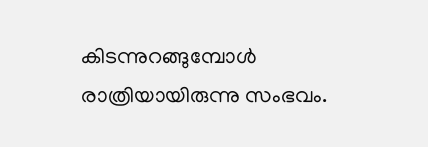കിടന്നുറങ്ങുമ്പോൾ രാത്രിയായിരുന്നു സംഭവം.